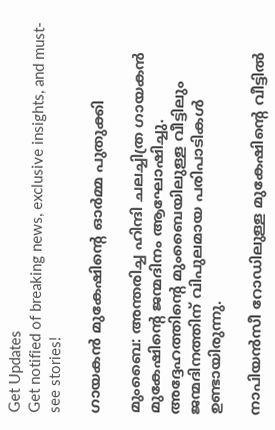Get Updates
Get notified of breaking news, exclusive insights, and must-see stories!

ഗായകന്‍ മുകേഷിന്റെ ഓര്‍മ്മ പുതുക്കി

മുംബൈ: അന്തരിച്ച ഹിന്ദി ചലച്ചിത്ര ഗായകന്‍ മുകേഷിന്റെ ജന്മദിനം ആഘോഷിച്ചു. അദ്ദേഹത്തിന്റെ മുംബൈയിലുള്ള വീട്ടിലും ജന്മദിനത്തിന് വിപുലമായ പരിപാടികള്‍ ഉണ്ടായിരുന്നു.

നാപിയന്‍സീ റോഡിലുള്ള മുകേഷിന്റെ വീട്ടില്‍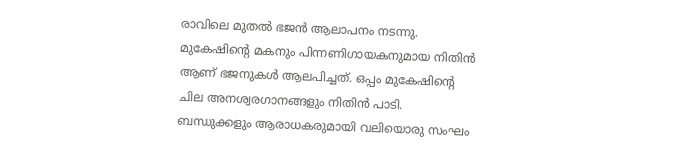രാവിലെ മുതല്‍ ഭജന്‍ ആലാപനം നടന്നു. മുകേഷിന്റെ മകനും പിന്നണിഗായകനുമായ നിതിന്‍ ആണ് ഭജനുകള്‍ ആലപിച്ചത്. ഒപ്പം മുകേഷിന്റെ ചില അനശ്വരഗാനങ്ങളും നിതിന്‍ പാടി. ബന്ധുക്കളും ആരാധകരുമായി വലിയൊരു സംഘം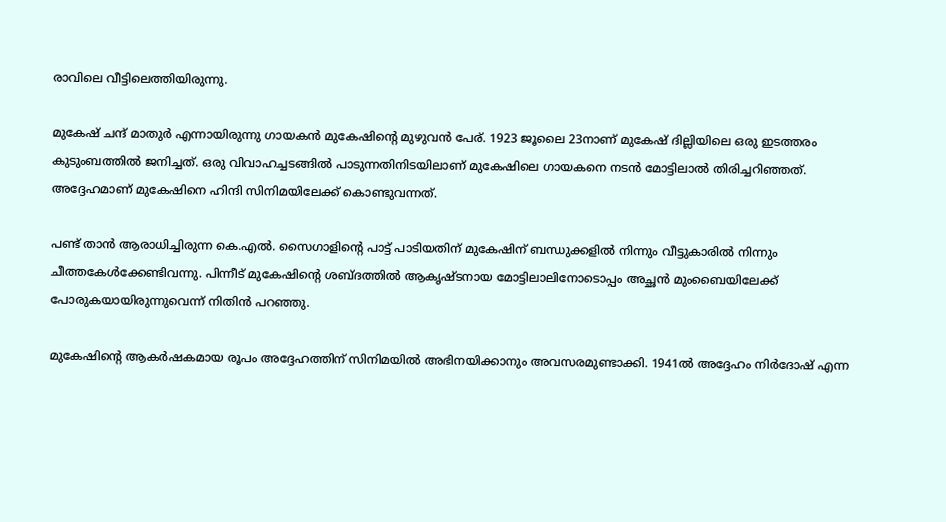രാവിലെ വീട്ടിലെത്തിയിരുന്നു.

മുകേഷ് ചന്ദ് മാതുര്‍ എന്നായിരുന്നു ഗായകന്‍ മുകേഷിന്റെ മുഴുവന്‍ പേര്. 1923 ജൂലൈ 23നാണ് മുകേഷ് ദില്ലിയിലെ ഒരു ഇടത്തരം കുടുംബത്തില്‍ ജനിച്ചത്. ഒരു വിവാഹച്ചടങ്ങില്‍ പാടുന്നതിനിടയിലാണ് മുകേഷിലെ ഗായകനെ നടന്‍ മോട്ടിലാല്‍ തിരിച്ചറിഞ്ഞത്. അദ്ദേഹമാണ് മുകേഷിനെ ഹിന്ദി സിനിമയിലേക്ക് കൊണ്ടുവന്നത്.

പണ്ട് താന്‍ ആരാധിച്ചിരുന്ന കെ.എല്‍. സൈഗാളിന്റെ പാട്ട് പാടിയതിന് മുകേഷിന് ബന്ധുക്കളില്‍ നിന്നും വീട്ടുകാരില്‍ നിന്നും ചീത്തകേള്‍ക്കേണ്ടിവന്നു. പിന്നീട് മുകേഷിന്റെ ശബ്ദത്തില്‍ ആകൃഷ്ടനായ മോട്ടിലാലിനോടൊപ്പം അച്ഛന്‍ മുംബൈയിലേക്ക് പോരുകയായിരുന്നുവെന്ന് നിതിന്‍ പറഞ്ഞു.

മുകേഷിന്റെ ആകര്‍ഷകമായ രൂപം അദ്ദേഹത്തിന് സിനിമയില്‍ അഭിനയിക്കാനും അവസരമുണ്ടാക്കി. 1941ല്‍ അദ്ദേഹം നിര്‍ദോഷ് എന്ന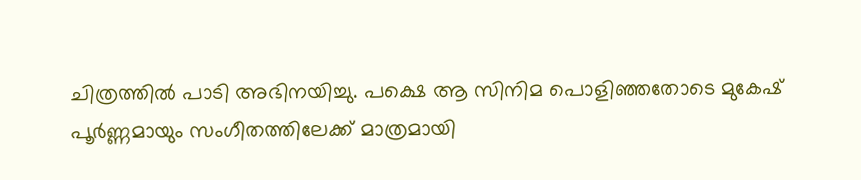ചിത്രത്തില്‍ പാടി അഭിനയിച്ചു. പക്ഷെ ആ സിനിമ പൊളിഞ്ഞതോടെ മുകേഷ് പൂര്‍ണ്ണമായും സംഗീതത്തിലേക്ക് മാത്രമായി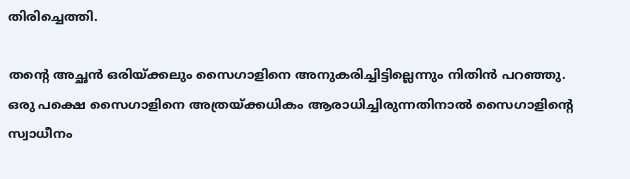തിരിച്ചെത്തി.

തന്റെ അച്ഛന്‍ ഒരിയ്ക്കലും സൈഗാളിനെ അനുകരിച്ചിട്ടില്ലെന്നും നിതിന്‍ പറഞ്ഞു. ഒരു പക്ഷെ സൈഗാളിനെ അത്രയ്ക്കധികം ആരാധിച്ചിരുന്നതിനാല്‍ സൈഗാളിന്റെ സ്വാധീനം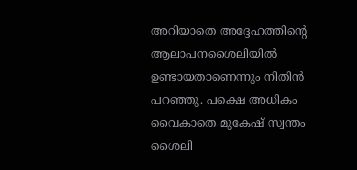അറിയാതെ അദ്ദേഹത്തിന്റെ ആലാപനശൈലിയില്‍ ഉണ്ടായതാണെന്നും നിതിന്‍ പറഞ്ഞു. പക്ഷെ അധികം വൈകാതെ മുകേഷ് സ്വന്തം ശൈലി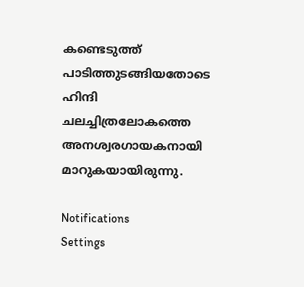കണ്ടെടുത്ത് പാടിത്തുടങ്ങിയതോടെ ഹിന്ദി ചലച്ചിത്രലോകത്തെ അനശ്വരഗായകനായി മാറുകയായിരുന്നു.

Notifications
Settings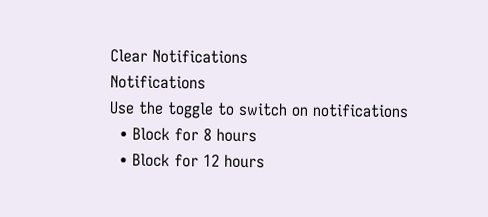Clear Notifications
Notifications
Use the toggle to switch on notifications
  • Block for 8 hours
  • Block for 12 hours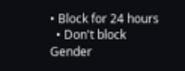• Block for 24 hours
  • Don't block
Gender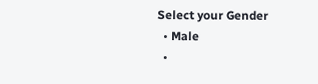Select your Gender
  • Male
  •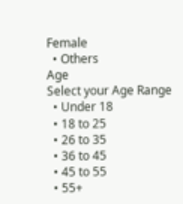Female
  • Others
Age
Select your Age Range
  • Under 18
  • 18 to 25
  • 26 to 35
  • 36 to 45
  • 45 to 55
  • 55+